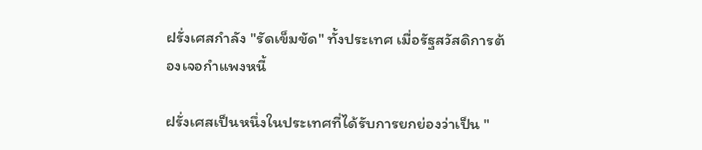ฝรั่งเศสกำลัง "รัดเข็มขัด" ทั้งประเทศ เมื่อรัฐสวัสดิการต้องเจอกำแพงหนี้

ฝรั่งเศสเป็นหนึ่งในประเทศที่ได้รับการยกย่องว่าเป็น "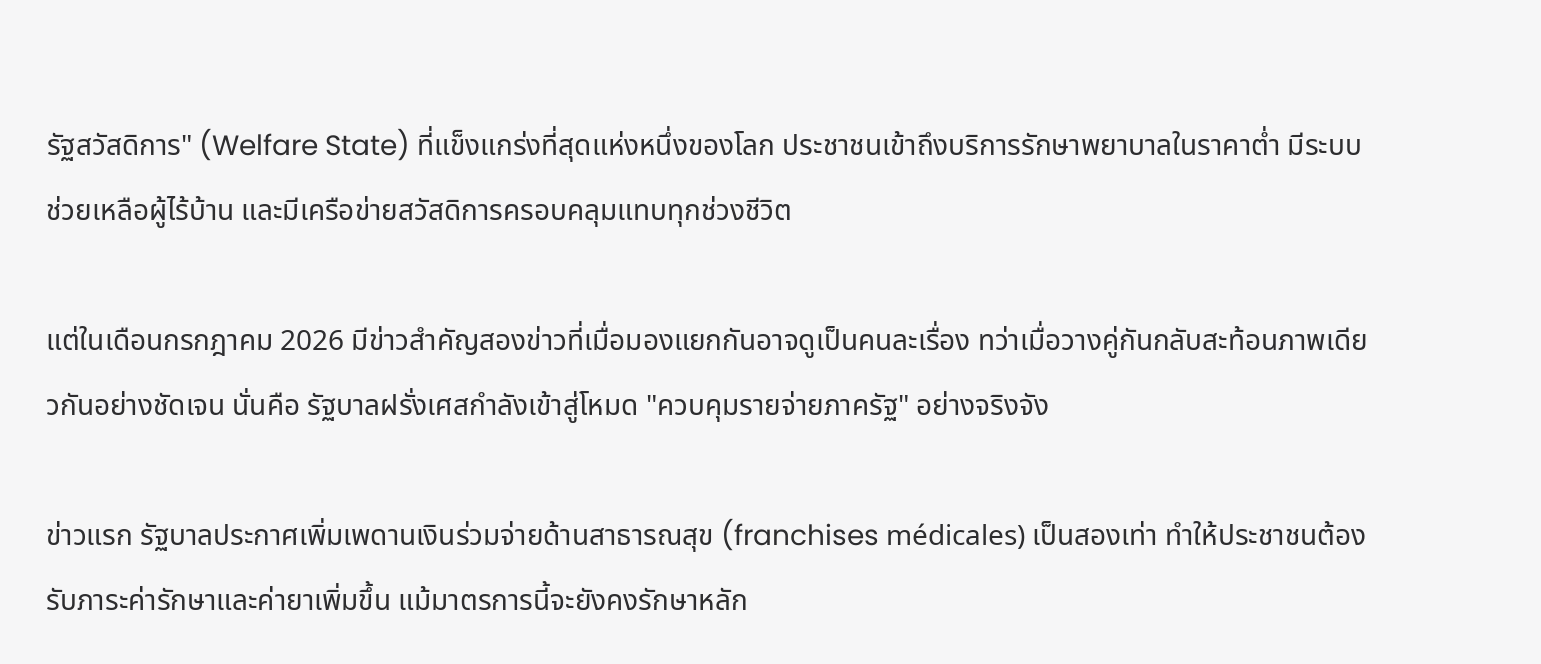รัฐสวัสดิการ" (Welfare State) ที่แข็งแกร่งที่สุดแห่งหนึ่งของโลก ประชาชนเข้าถึงบริการรักษาพยาบาลในราคาต่ำ มีระบบช่วยเหลือผู้ไร้บ้าน และมีเครือข่ายสวัสดิการครอบคลุมแทบทุกช่วงชีวิต

แต่ในเดือนกรกฎาคม 2026 มีข่าวสำคัญสองข่าวที่เมื่อมองแยกกันอาจดูเป็นคนละเรื่อง ทว่าเมื่อวางคู่กันกลับสะท้อนภาพเดียวกันอย่างชัดเจน นั่นคือ รัฐบาลฝรั่งเศสกำลังเข้าสู่โหมด "ควบคุมรายจ่ายภาครัฐ" อย่างจริงจัง

ข่าวแรก รัฐบาลประกาศเพิ่มเพดานเงินร่วมจ่ายด้านสาธารณสุข (franchises médicales) เป็นสองเท่า ทำให้ประชาชนต้องรับภาระค่ารักษาและค่ายาเพิ่มขึ้น แม้มาตรการนี้จะยังคงรักษาหลัก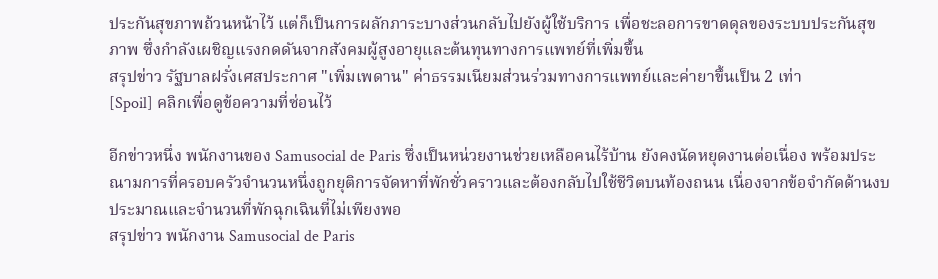ประกันสุขภาพถ้วนหน้าไว้ แต่ก็เป็นการผลักภาระบางส่วนกลับไปยังผู้ใช้บริการ เพื่อชะลอการขาดดุลของระบบประกันสุขภาพ ซึ่งกำลังเผชิญแรงกดดันจากสังคมผู้สูงอายุและต้นทุนทางการแพทย์ที่เพิ่มขึ้น
สรุปข่าว รัฐบาลฝรั่งเศสประกาศ "เพิ่มเพดาน" ค่าธรรมเนียมส่วนร่วมทางการแพทย์และค่ายาขึ้นเป็น 2 เท่า
[Spoil] คลิกเพื่อดูข้อความที่ซ่อนไว้

อีกข่าวหนึ่ง พนักงานของ Samusocial de Paris ซึ่งเป็นหน่วยงานช่วยเหลือคนไร้บ้าน ยังคงนัดหยุดงานต่อเนื่อง พร้อมประณามการที่ครอบครัวจำนวนหนึ่งถูกยุติการจัดหาที่พักชั่วคราวและต้องกลับไปใช้ชีวิตบนท้องถนน เนื่องจากข้อจำกัดด้านงบประมาณและจำนวนที่พักฉุกเฉินที่ไม่เพียงพอ
สรุปข่าว พนักงาน Samusocial de Paris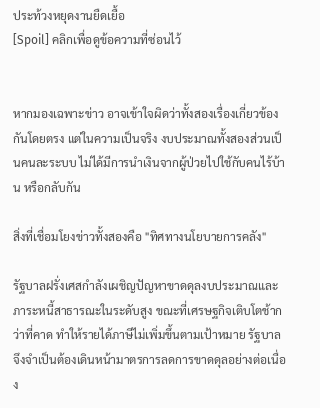ประท้วงหยุดงานยืดเยื้อ
[Spoil] คลิกเพื่อดูข้อความที่ซ่อนไว้


หากมองเฉพาะข่าว อาจเข้าใจผิดว่าทั้งสองเรื่องเกี่ยวข้องกันโดยตรง แต่ในความเป็นจริง งบประมาณทั้งสองส่วนเป็นคนละระบบ ไม่ได้มีการนำเงินจากผู้ป่วยไปใช้กับคนไร้บ้าน หรือกลับกัน

สิ่งที่เชื่อมโยงข่าวทั้งสองคือ "ทิศทางนโยบายการคลัง"

รัฐบาลฝรั่งเศสกำลังเผชิญปัญหาขาดดุลงบประมาณและภาระหนี้สาธารณะในระดับสูง ขณะที่เศรษฐกิจเติบโตช้ากว่าที่คาด ทำให้รายได้ภาษีไม่เพิ่มขึ้นตามเป้าหมาย รัฐบาลจึงจำเป็นต้องเดินหน้ามาตรการลดการขาดดุลอย่างต่อเนื่อง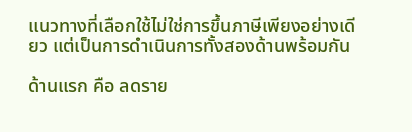แนวทางที่เลือกใช้ไม่ใช่การขึ้นภาษีเพียงอย่างเดียว แต่เป็นการดำเนินการทั้งสองด้านพร้อมกัน

ด้านแรก คือ ลดราย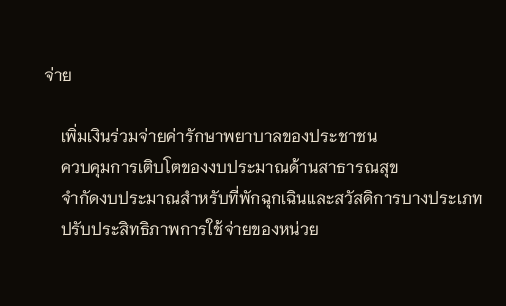จ่าย

    เพิ่มเงินร่วมจ่ายค่ารักษาพยาบาลของประชาชน
    ควบคุมการเติบโตของงบประมาณด้านสาธารณสุข
    จำกัดงบประมาณสำหรับที่พักฉุกเฉินและสวัสดิการบางประเภท
    ปรับประสิทธิภาพการใช้จ่ายของหน่วย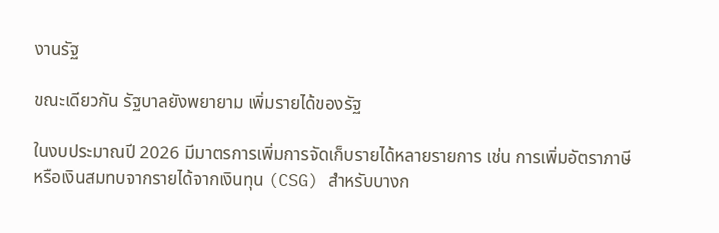งานรัฐ

ขณะเดียวกัน รัฐบาลยังพยายาม เพิ่มรายได้ของรัฐ

ในงบประมาณปี 2026 มีมาตรการเพิ่มการจัดเก็บรายได้หลายรายการ เช่น การเพิ่มอัตราภาษีหรือเงินสมทบจากรายได้จากเงินทุน (CSG) สำหรับบางก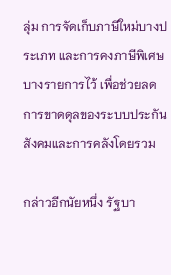ลุ่ม การจัดเก็บภาษีใหม่บางประเภท และการคงภาษีพิเศษบางรายการไว้ เพื่อช่วยลดการขาดดุลของระบบประกันสังคมและการคลังโดยรวม

กล่าวอีกนัยหนึ่ง รัฐบา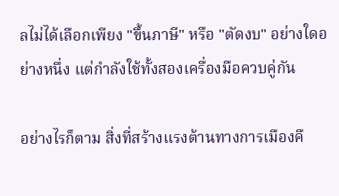ลไม่ได้เลือกเพียง "ขึ้นภาษี" หรือ "ตัดงบ" อย่างใดอย่างหนึ่ง แต่กำลังใช้ทั้งสองเครื่องมือควบคู่กัน

อย่างไรก็ตาม สิ่งที่สร้างแรงต้านทางการเมืองคื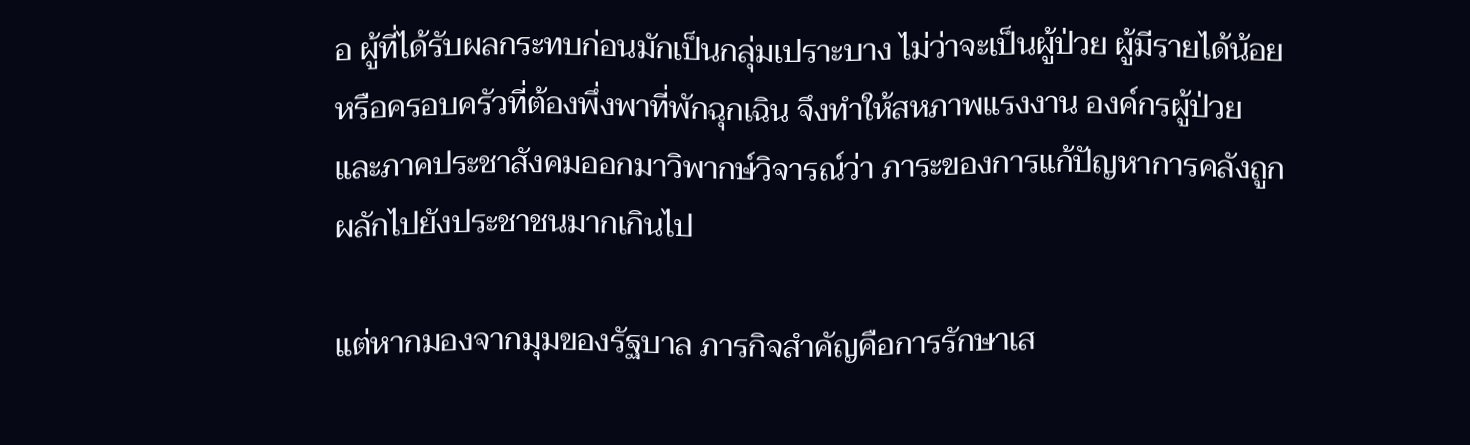อ ผู้ที่ได้รับผลกระทบก่อนมักเป็นกลุ่มเปราะบาง ไม่ว่าจะเป็นผู้ป่วย ผู้มีรายได้น้อย หรือครอบครัวที่ต้องพึ่งพาที่พักฉุกเฉิน จึงทำให้สหภาพแรงงาน องค์กรผู้ป่วย และภาคประชาสังคมออกมาวิพากษ์วิจารณ์ว่า ภาระของการแก้ปัญหาการคลังถูกผลักไปยังประชาชนมากเกินไป

แต่หากมองจากมุมของรัฐบาล ภารกิจสำคัญคือการรักษาเส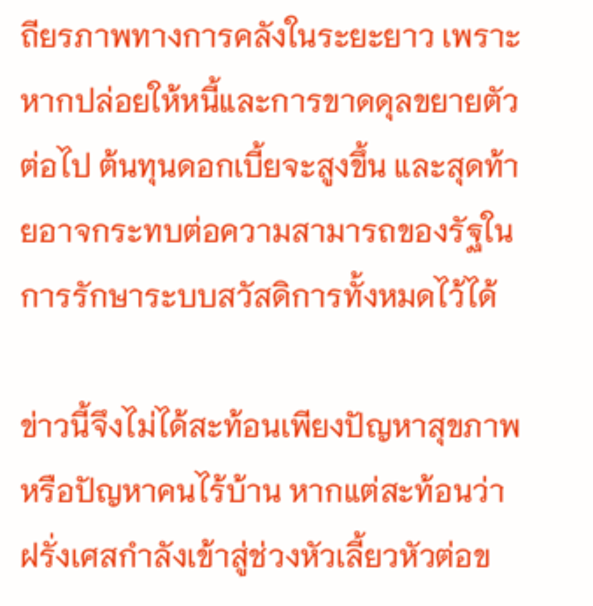ถียรภาพทางการคลังในระยะยาว เพราะหากปล่อยให้หนี้และการขาดดุลขยายตัวต่อไป ต้นทุนดอกเบี้ยจะสูงขึ้น และสุดท้ายอาจกระทบต่อความสามารถของรัฐในการรักษาระบบสวัสดิการทั้งหมดไว้ได้

ข่าวนี้จึงไม่ได้สะท้อนเพียงปัญหาสุขภาพหรือปัญหาคนไร้บ้าน หากแต่สะท้อนว่า ฝรั่งเศสกำลังเข้าสู่ช่วงหัวเลี้ยวหัวต่อข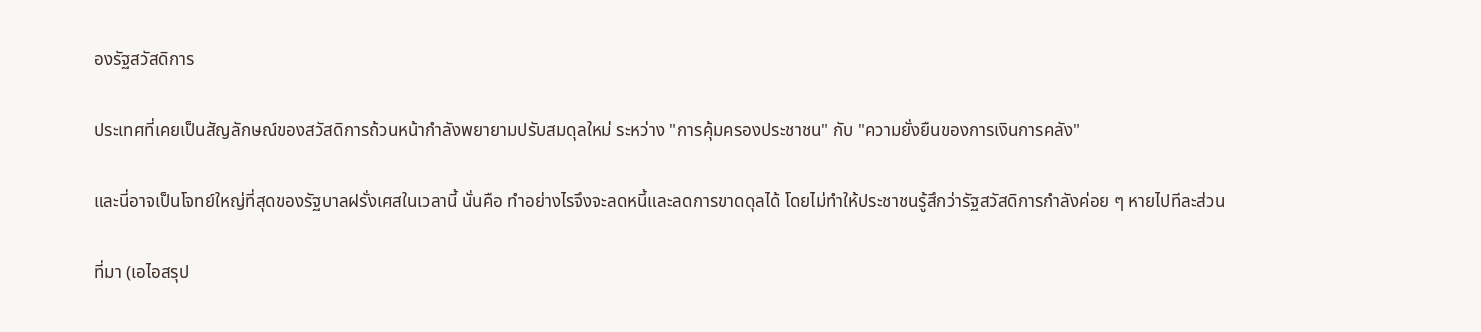องรัฐสวัสดิการ

ประเทศที่เคยเป็นสัญลักษณ์ของสวัสดิการถ้วนหน้ากำลังพยายามปรับสมดุลใหม่ ระหว่าง "การคุ้มครองประชาชน" กับ "ความยั่งยืนของการเงินการคลัง"

และนี่อาจเป็นโจทย์ใหญ่ที่สุดของรัฐบาลฝรั่งเศสในเวลานี้ นั่นคือ ทำอย่างไรจึงจะลดหนี้และลดการขาดดุลได้ โดยไม่ทำให้ประชาชนรู้สึกว่ารัฐสวัสดิการกำลังค่อย ๆ หายไปทีละส่วน

ที่มา (เอไอสรุป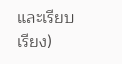และเรียบเรียง)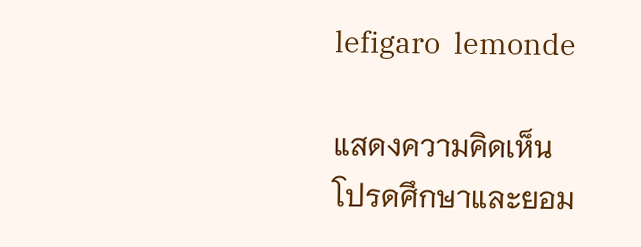lefigaro  lemonde

แสดงความคิดเห็น
โปรดศึกษาและยอม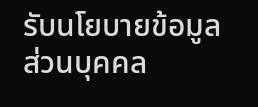รับนโยบายข้อมูลส่วนบุคคล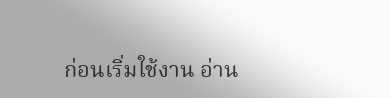ก่อนเริ่มใช้งาน อ่าน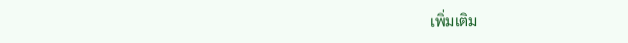เพิ่มเติม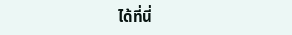ได้ที่นี่